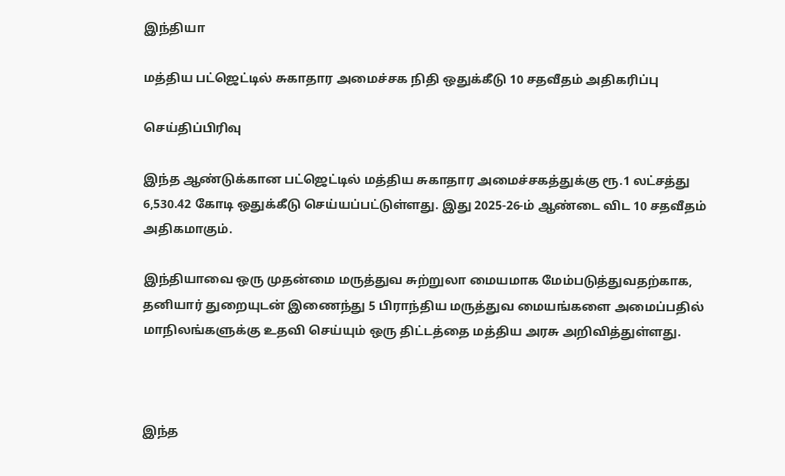இந்தியா

மத்திய பட்ஜெட்டில் சுகாதார அமைச்சக நிதி ஒதுக்கீடு 10 சதவீதம் அதிகரிப்பு

செய்திப்பிரிவு

இந்த ஆண்டுக்கான பட்ஜெட்டில் மத்திய சுகாதார அமைச்சகத்துக்கு ரூ.1 லட்சத்து 6,530.42 கோடி ஒதுக்கீடு செய்யப்பட்டுள்ளது. இது 2025-26-ம் ஆண்டை விட 10 சதவீதம் அதிகமாகும்.

இந்தியாவை ஒரு முதன்மை மருத்துவ சுற்றுலா மையமாக மேம்படுத்துவதற்காக, தனியார் துறையுடன் இணைந்து 5 பிராந்திய மருத்துவ மையங்களை அமைப்பதில் மாநிலங்களுக்கு உதவி செய்யும் ஒரு திட்டத்தை மத்திய அரசு அறிவித்துள்ளது.



இந்த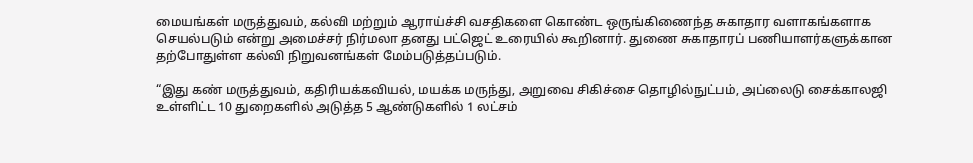மையங்கள் மருத்துவம், கல்வி மற்றும் ஆராய்ச்சி வசதிகளை கொண்ட ஒருங்கிணைந்த சுகாதார வளாகங்களாக செயல்படும் என்று அமைச்சர் நிர்மலா தனது பட்ஜெட் உரையில் கூறினார். துணை சுகாதாரப் பணியாளர்களுக்கான தற்போதுள்ள கல்வி நிறுவனங்கள் மேம்படுத்தப்படும்.

“இது கண் மருத்துவம், கதிரியக்கவியல், மயக்க மருந்து, அறுவை சிகிச்சை தொழில்நுட்பம், அப்லைடு சைக்காலஜி உள்ளிட்ட 10 துறைகளில் அடுத்த 5 ஆண்டுகளில் 1 லட்சம்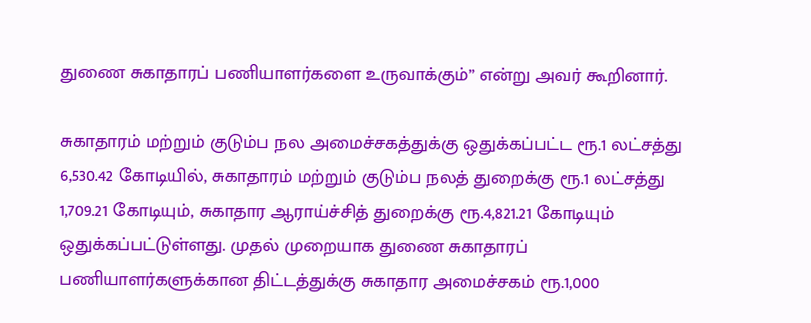துணை சுகாதாரப் பணியாளர்களை உருவாக்கும்” என்று அவர் கூறினார்.

சுகாதாரம் மற்றும் குடும்ப நல அமைச்சகத்துக்கு ஒதுக்கப்பட்ட ரூ.1 லட்சத்து 6,530.42 கோடியில், சுகாதாரம் மற்றும் குடும்ப நலத் துறைக்கு ரூ.1 லட்சத்து 1,709.21 கோடியும், சுகாதார ஆராய்ச்சித் துறைக்கு ரூ.4,821.21 கோடியும் ஒதுக்கப்பட்டுள்ளது. முதல் முறையாக துணை சுகாதாரப் பணியாளர்களுக்கான திட்டத்துக்கு சுகாதார அமைச்சகம் ரூ.1,000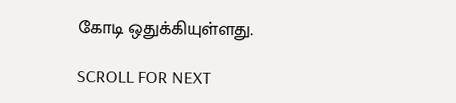கோடி ஒதுக்கியுள்ளது.

SCROLL FOR NEXT